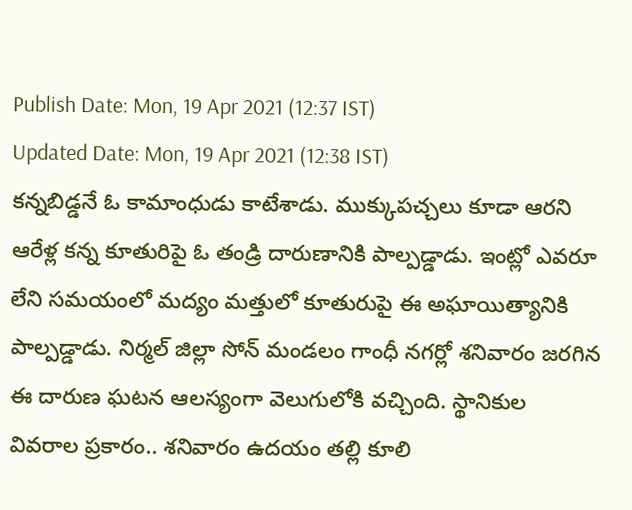Publish Date: Mon, 19 Apr 2021 (12:37 IST)
Updated Date: Mon, 19 Apr 2021 (12:38 IST)
కన్నబిడ్డనే ఓ కామాంధుడు కాటేశాడు. ముక్కుపచ్చలు కూడా ఆరని ఆరేళ్ల కన్న కూతురిపై ఓ తండ్రి దారుణానికి పాల్పడ్డాడు. ఇంట్లో ఎవరూ లేని సమయంలో మద్యం మత్తులో కూతురుపై ఈ అఘాయిత్యానికి పాల్పడ్డాడు. నిర్మల్ జిల్లా సోన్ మండలం గాంధీ నగర్లో శనివారం జరగిన ఈ దారుణ ఘటన ఆలస్యంగా వెలుగులోకి వచ్చింది. స్థానికుల వివరాల ప్రకారం.. శనివారం ఉదయం తల్లి కూలి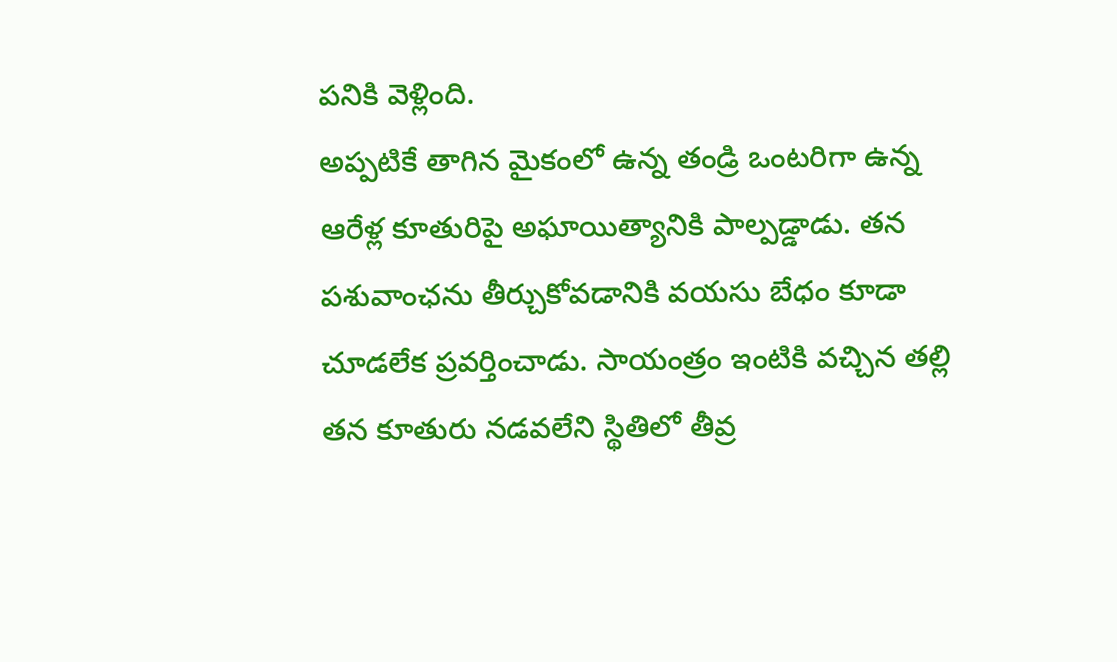పనికి వెళ్లింది.
అప్పటికే తాగిన మైకంలో ఉన్న తండ్రి ఒంటరిగా ఉన్న ఆరేళ్ల కూతురిపై అఘాయిత్యానికి పాల్పడ్డాడు. తన పశువాంఛను తీర్చుకోవడానికి వయసు బేధం కూడా చూడలేక ప్రవర్తించాడు. సాయంత్రం ఇంటికి వచ్చిన తల్లి తన కూతురు నడవలేని స్థితిలో తీవ్ర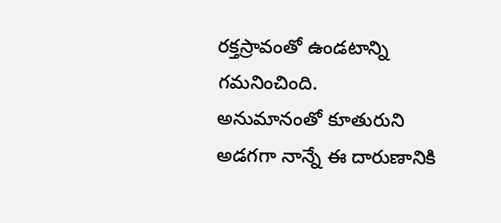రక్తస్రావంతో ఉండటాన్ని గమనించింది.
అనుమానంతో కూతురుని అడగగా నాన్నే ఈ దారుణానికి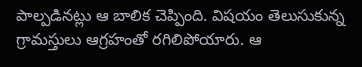పాల్పడినట్లు ఆ బాలిక చెప్పింది. విషయం తెలుసుకున్న గ్రామస్తులు ఆగ్రహంతో రగిలిపోయారు. ఆ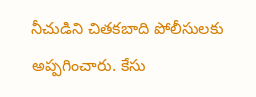నీచుడిని చితకబాది పోలీసులకు అప్పగించారు. కేసు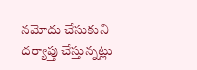నమోదు చేసుకుని దర్యాప్తు చేస్తున్నట్లు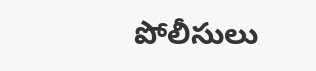పోలీసులు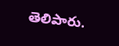తెలిపారు.